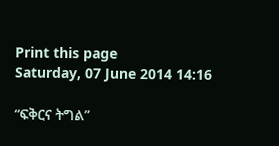Print this page
Saturday, 07 June 2014 14:16

“ፍቅርና ትግል”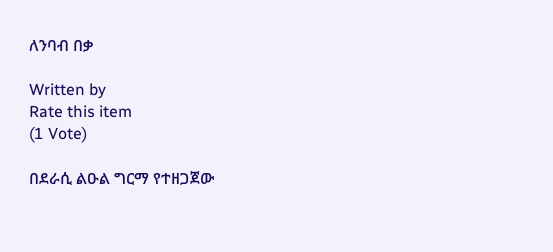ለንባብ በቃ

Written by
Rate this item
(1 Vote)

በደራሲ ልዑል ግርማ የተዘጋጀው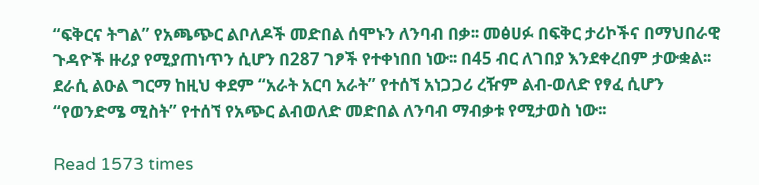“ፍቅርና ትግል” የአጫጭር ልቦለዶች መድበል ሰሞኑን ለንባብ በቃ፡፡ መፅሀፉ በፍቅር ታሪኮችና በማህበራዊ ጉዳዮች ዙሪያ የሚያጠነጥን ሲሆን በ287 ገፆች የተቀነበበ ነው፡፡ በ45 ብር ለገበያ እንደቀረበም ታውቋል፡፡ ደራሲ ልዑል ግርማ ከዚህ ቀደም “አራት አርባ አራት” የተሰኘ አነጋጋሪ ረዥም ልብ-ወለድ የፃፈ ሲሆን “የወንድሜ ሚስት” የተሰኘ የአጭር ልብወለድ መድበል ለንባብ ማብቃቱ የሚታወስ ነው፡፡

Read 1573 times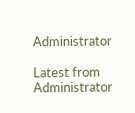Administrator

Latest from Administrator